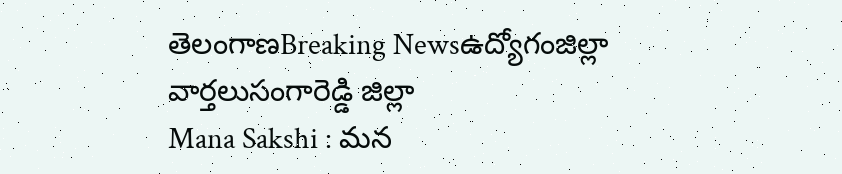తెలంగాణBreaking Newsఉద్యోగంజిల్లా వార్తలుసంగారెడ్డి జిల్లా
Mana Sakshi : మన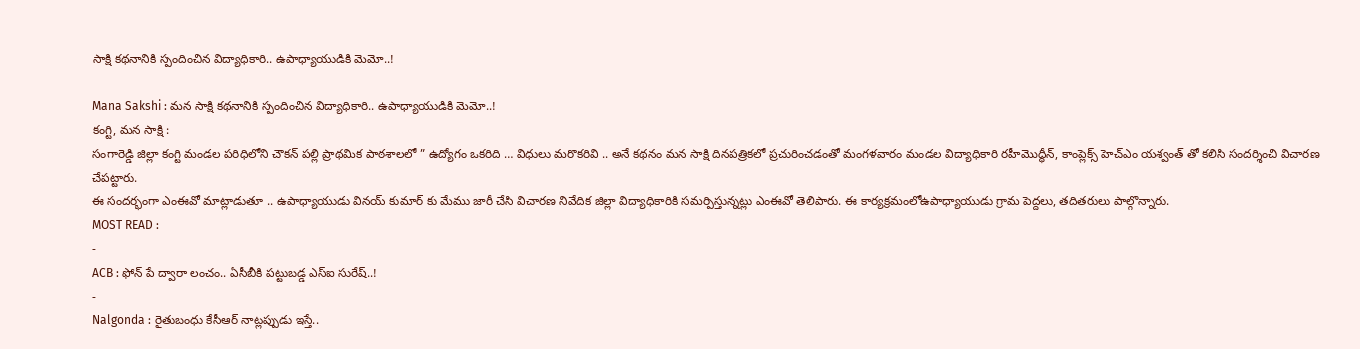సాక్షి కథనానికి స్పందించిన విద్యాధికారి.. ఉపాధ్యాయుడికి మెమో..!

Mana Sakshi : మన సాక్షి కథనానికి స్పందించిన విద్యాధికారి.. ఉపాధ్యాయుడికి మెమో..!
కంగ్టి, మన సాక్షి :
సంగారెడ్డి జిల్లా కంగ్టి మండల పరిధిలోని చౌకన్ పల్లి ప్రాథమిక పాఠశాలలో ” ఉద్యోగం ఒకరిది … విధులు మరొకరివి .. అనే కథనం మన సాక్షి దినపత్రికలో ప్రచురించడంతో మంగళవారం మండల విద్యాధికారి రహీమొద్ధీన్, కాంప్లెక్స్ హెచ్ఎం యశ్వంత్ తో కలిసి సందర్శించి విచారణ చేపట్టారు.
ఈ సందర్భంగా ఎంఈవో మాట్లాడుతూ .. ఉపాధ్యాయుడు వినయ్ కుమార్ కు మేము జారీ చేసి విచారణ నివేదిక జిల్లా విద్యాధికారికి సమర్పిస్తున్నట్లు ఎంఈవో తెలిపారు. ఈ కార్యక్రమంలోఉపాధ్యాయుడు గ్రామ పెద్దలు, తదితరులు పాల్గొన్నారు.
MOST READ :
-
ACB : ఫోన్ పే ద్వారా లంచం.. ఏసీబీకి పట్టుబడ్డ ఎస్ఐ సురేష్..!
-
Nalgonda : రైతుబంధు కేసీఆర్ నాట్లప్పుడు ఇస్తే..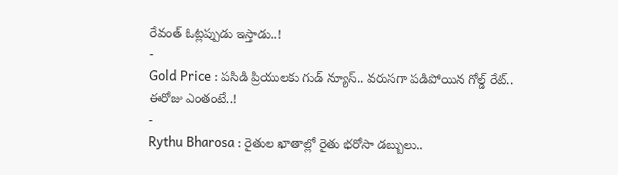రేవంత్ ఓట్లప్పుడు ఇస్తాడు..!
-
Gold Price : పసిడి ప్రియులకు గుడ్ న్యూస్.. వరుసగా పడిపోయిన గోల్డ్ రేట్.. ఈరోజు ఎంతంటే..!
-
Rythu Bharosa : రైతుల ఖాతాల్లో రైతు భరోసా డబ్బులు..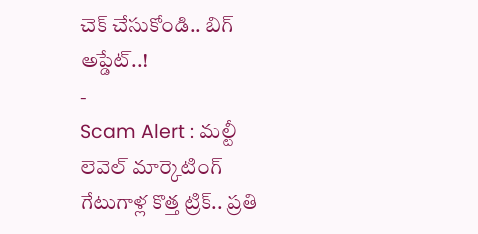చెక్ చేసుకోండి.. బిగ్ అప్డేట్..!
-
Scam Alert : మల్టీ లెవెల్ మార్కెటింగ్ గేటుగాళ్ల కొత్త ట్రిక్.. ప్రతి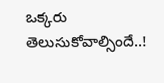ఒక్కరు తెలుసుకోవాల్సిందే..!